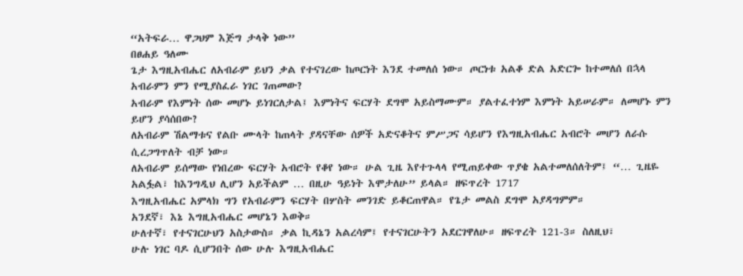“አትፍራ… ዋጋህም እጅግ ታላቅ ነው”
በፀሐይ ዓለሙ
ጌታ እግዚአብሔር ለአብራም ይህን ቃል የተናገረው ከጦርነት እንደ ተመለሰ ነው። ጦርነቱ አልቆ ድል አድርጐ ከተመለሰ በኋላ አብራምን ምን የሚያስፈራ ነገር ገጠመው?
አብራም የእምነት ሰው መሆኑ ይነገርለታል፤ እምነትና ፍርሃት ደግሞ አይስማሙም። ያልተፈተነም እምነት አይሠራም። ለመሆኑ ምን ይሆን ያሳሰበው?
ለአብራም ሽልማቱና የልቡ ሙላት ከጠላት ያዳናቸው ሰዎች አድናቆትና ምሥጋና ሳይሆን የእግዚአብሔር አብሮት መሆን ለራሱ ሲረጋግጥለት ብቻ ነው።
ለአብራም ይሰማው የነበረው ፍርሃት አብሮት የቆየ ነው። ሁል ጊዜ እየተጉላላ የሚጠይቀው ጥያቄ አልተመለሰለትም፤ “… ጊዜዬ አልፏል፣ ከእንግዲህ ሊሆን አይችልም … በዚሁ ዓይነት እሞታለሁ” ይላል። ዘፍጥረት 1717
እግዚአብሔር አምላክ ግን የአብራምን ፍርሃት በሦስት መንገድ ይቆርጠዋል። የጌታ መልስ ደግሞ አያዳግምም።
አንደኛ፣ እኔ እግዚአብሔር መሆኔን እወቅ።
ሁለተኛ፣ የተናገርሁህን አስታውስ። ቃል ኪዳኔን አልረሳም፤ የተናገርሁትን አደርገዋለሁ። ዘፍጥረት 121-3። ስለዚህ፣
ሁሉ ነገር ባዶ ሲሆንበት ሰው ሁሉ እግዚአብሔር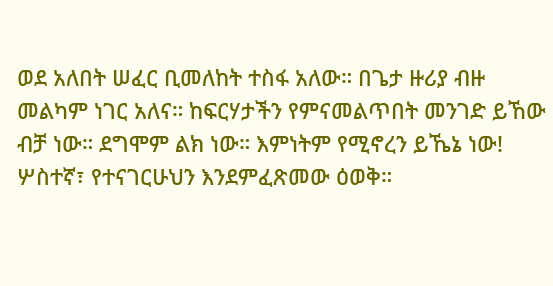ወደ አለበት ሠፈር ቢመለከት ተስፋ አለው። በጌታ ዙሪያ ብዙ መልካም ነገር አለና። ከፍርሃታችን የምናመልጥበት መንገድ ይኸው ብቻ ነው። ደግሞም ልክ ነው። እምነትም የሚኖረን ይኼኔ ነው!
ሦስተኛ፣ የተናገርሁህን እንደምፈጽመው ዕወቅ።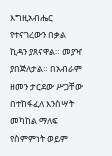እግዚአብሔር የተናገረውን በቃል ኪዳን ያጸናዋል። መያዣ ያበጅለታል። በአብራም ዘመን ታርደው ሥጋቸው በተከፋፈለ እንስሣት መካከል ማለፍ የስምምነት ወይም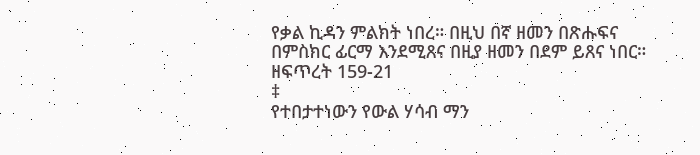የቃል ኪዳን ምልክት ነበረ። በዚህ በኛ ዘመን በጽሑፍና በምስክር ፊርማ እንደሚጸና በዚያ ዘመን በደም ይጸና ነበር። ዘፍጥረት 159-21
‡
የተበታተነውን የውል ሃሳብ ማን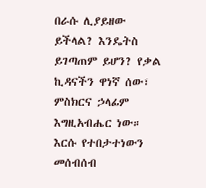በራሱ ሊያይዘው ይችላል? እንዴትስ ይገጣጠም ይሆን? የቃል ኪዳናችን ዋነኛ ሰው፣ ምስክርና ኃላፊም እግዚአብሔር ነው። እርሱ የተበታተነውን መሰብሰብ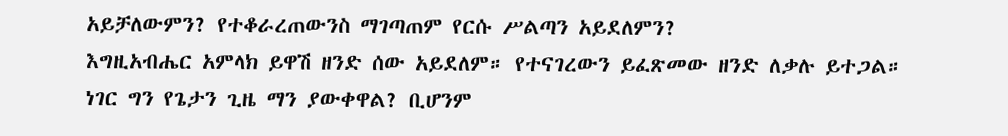አይቻለውምን? የተቆራረጠውንስ ማገጣጠም የርሱ ሥልጣን አይደለምን?
እግዚአብሔር አምላክ ይዋሽ ዘንድ ሰው አይደለም። የተናገረውን ይፈጽመው ዘንድ ለቃሉ ይተጋል። ነገር ግን የጌታን ጊዜ ማን ያውቀዋል? ቢሆንም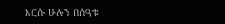እርሱ ሁሉን በሰዓቱ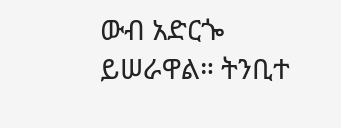ውብ አድርጐ ይሠራዋል። ትንቢተ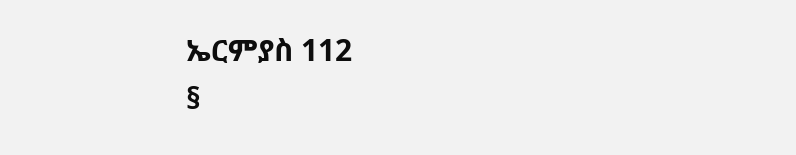ኤርምያስ 112
§